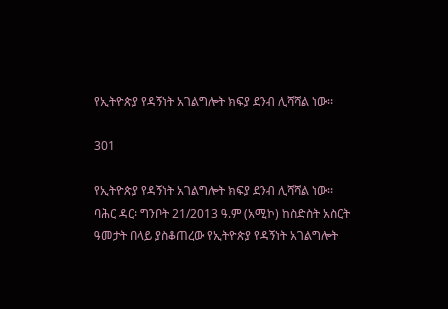የኢትዮጵያ የዳኝነት አገልግሎት ክፍያ ደንብ ሊሻሻል ነው፡፡

301

የኢትዮጵያ የዳኝነት አገልግሎት ክፍያ ደንብ ሊሻሻል ነው፡፡
ባሕር ዳር፡ ግንቦት 21/2013 ዓ.ም (አሚኮ) ከስድስት አስርት ዓመታት በላይ ያስቆጠረው የኢትዮጵያ የዳኝነት አገልግሎት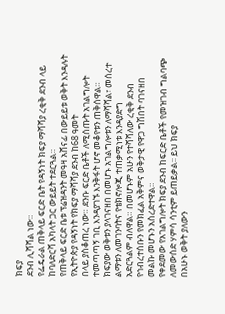ክፍያ
ደንብ ሊሻሻል ነው።
የፌዴራል ጠቅላይ ፍርድ ቤት የዳኝነት ክፍያ ማሻሻያ ረቂቅ ደንብ ላይ ከባለድርሻ አካላት ጋር ውይይት ተደርጓል።
የጠቅላይ ፍርድ ቤቱ ፕሬዝዳንት መዓዛ አሸናፊ በውይይቱ ወቅት እንዳሉት የኢትዮጵያ የዳኝነት የክፍያ ማሻሻያ ደንብ ከ68 ዓመት
በላይ ያስቆጠረ ነው። ደንቡ ፍርድ ቤቶች ለሚሰጡት አገልግሎት ተመጣጣኝ ገቢ እንዳያገኙ እንቅፋት ሆኖ መቆየቱን ጠቅሰዋል።
ክፍያው ወቅቱን ያላገናዘበ በመሆኑ አገልግሎቱን ለማሻሻል፣ መሰረተ ልማቱን ለመገንባትና የቴክኖሎጂ ተጠቃሚነቱ እንዳያድግ
አድርጓልም ብለዋል። በመሆኑም አሁን የተሻሻለው ረቂቅ ደንብ የኅብረተሰቡን የመክፈል አቅምና ወቅታዊ የዋጋ ግሽበት ባገናዘበ
መልኩ መሆኑን አስረድተዋል።
የቀደመው የአገልግሎት ክፍያ ደንብ ከፍርድ ቤቶች የመዝገብ ግልባጭ ለመውሰድ ሃምሳ ሳንቲም ይጠይቃል፡፡ ይህ ክፍያ
በአሁኑ ወቅት ያለውን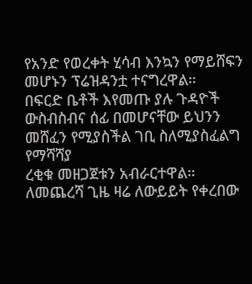የአንድ የወረቀት ሂሳብ እንኳን የማይሸፍን መሆኑን ፕሬዝዳንቷ ተናግረዋል።
በፍርድ ቤቶች እየመጡ ያሉ ጉዳዮች ውስብስብና ሰፊ በመሆናቸው ይህንን መሸፈን የሚያስችል ገቢ ስለሚያስፈልግ የማሻሻያ
ረቂቁ መዘጋጀቱን አብራርተዋል።
ለመጨረሻ ጊዜ ዛሬ ለውይይት የቀረበው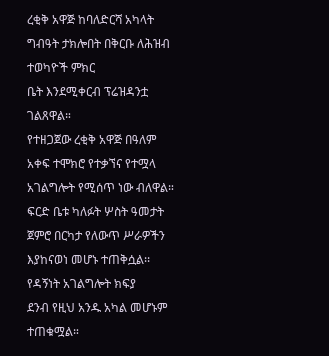ረቂቅ አዋጅ ከባለድርሻ አካላት ግብዓት ታክሎበት በቅርቡ ለሕዝብ ተወካዮች ምክር
ቤት እንደሚቀርብ ፕሬዝዳንቷ ገልጸዋል።
የተዘጋጀው ረቂቅ አዋጅ በዓለም አቀፍ ተሞክሮ የተቃኘና የተሟላ አገልግሎት የሚሰጥ ነው ብለዋል።
ፍርድ ቤቱ ካለፉት ሦስት ዓመታት ጀምሮ በርካታ የለውጥ ሥራዎችን እያከናወነ መሆኑ ተጠቅሷል፡፡ የዳኝነት አገልግሎት ክፍያ
ደንብ የዚህ አንዱ አካል መሆኑም ተጠቁሟል።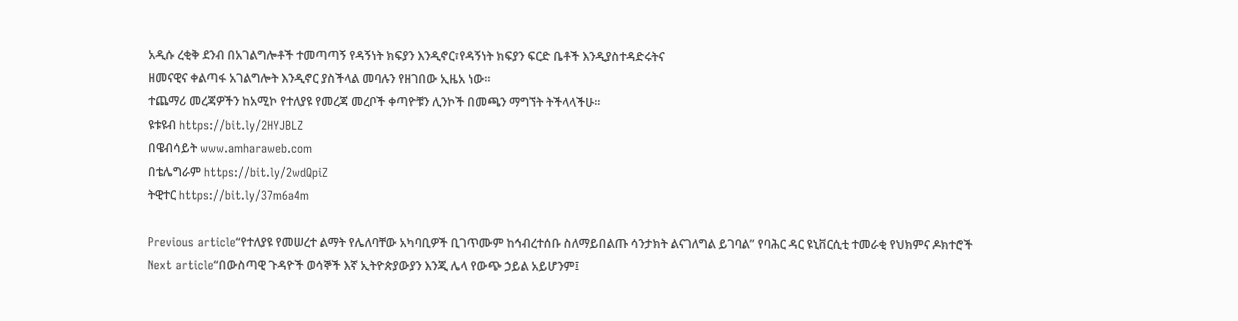አዲሱ ረቂቅ ደንብ በአገልግሎቶች ተመጣጣኝ የዳኝነት ክፍያን እንዲኖር፣የዳኝነት ክፍያን ፍርድ ቤቶች እንዲያስተዳድሩትና
ዘመናዊና ቀልጣፋ አገልግሎት እንዲኖር ያስችላል መባሉን የዘገበው ኢዜአ ነው፡፡
ተጨማሪ መረጃዎችን ከአሚኮ የተለያዩ የመረጃ መረቦች ቀጣዮቹን ሊንኮች በመጫን ማግኘት ትችላላችሁ፡፡
ዩቱዩብ https://bit.ly/2HYJBLZ
በዌብሳይት www.amharaweb.com
በቴሌግራም https://bit.ly/2wdQpiZ
ትዊተር https://bit.ly/37m6a4m

Previous article“የተለያዩ የመሠረተ ልማት የሌለባቸው አካባቢዎች ቢገጥሙም ከኅብረተሰቡ ስለማይበልጡ ሳንታክት ልናገለግል ይገባል” የባሕር ዳር ዩኒቨርሲቲ ተመራቂ የህክምና ዶክተሮች
Next article“በውስጣዊ ጉዳዮች ወሳኞች እኛ ኢትዮጵያውያን እንጂ ሌላ የውጭ ኃይል አይሆንም፤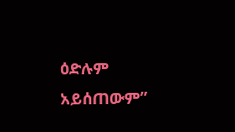ዕድሉም አይሰጠውም”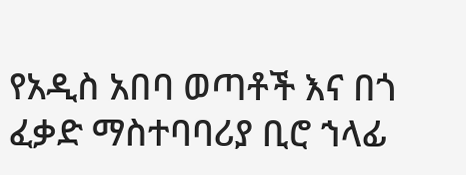የአዲስ አበባ ወጣቶች እና በጎ ፈቃድ ማስተባባሪያ ቢሮ ኀላፊ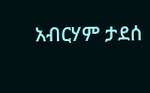አብርሃም ታደሰ